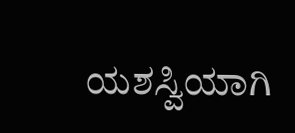ಯಶಸ್ವಿಯಾಗಿ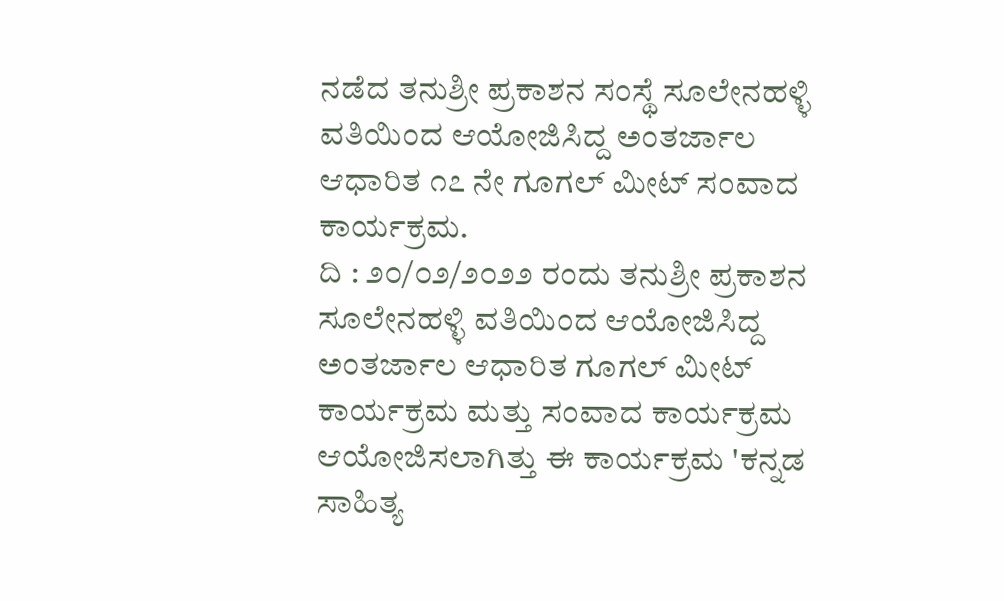ನಡೆದ ತನುಶ್ರೀ ಪ್ರಕಾಶನ ಸಂಸ್ಥೆ ಸೂಲೇನಹಳ್ಳಿ ವತಿಯಿಂದ ಆಯೋಜಿಸಿದ್ದ ಅಂತರ್ಜಾಲ ಆಧಾರಿತ ೧೭ ನೇ ಗೂಗಲ್ ಮೀಟ್ ಸಂವಾದ ಕಾರ್ಯಕ್ರಮ.
ದಿ : ೨೦/೦೨/೨೦೨೨ ರಂದು ತನುಶ್ರೀ ಪ್ರಕಾಶನ ಸೂಲೇನಹಳ್ಳಿ ವತಿಯಿಂದ ಆಯೋಜಿಸಿದ್ದ ಅಂತರ್ಜಾಲ ಆಧಾರಿತ ಗೂಗಲ್ ಮೀಟ್ ಕಾರ್ಯಕ್ರಮ ಮತ್ತು ಸಂವಾದ ಕಾರ್ಯಕ್ರಮ ಆಯೋಜಿಸಲಾಗಿತ್ತು ಈ ಕಾರ್ಯಕ್ರಮ 'ಕನ್ನಡ ಸಾಹಿತ್ಯ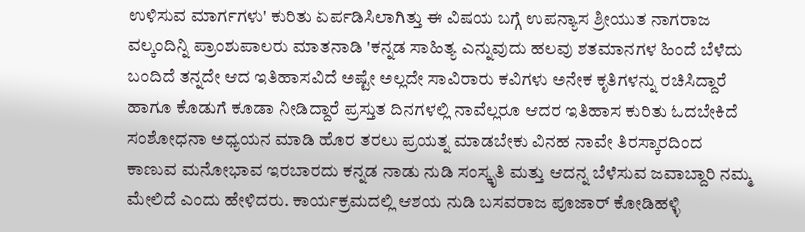ಉಳಿಸುವ ಮಾರ್ಗಗಳು' ಕುರಿತು ಏರ್ಪಡಿಸಿಲಾಗಿತ್ತು ಈ ವಿಷಯ ಬಗ್ಗೆ ಉಪನ್ಯಾಸ ಶ್ರೀಯುತ ನಾಗರಾಜ ವಲ್ಕಂದಿನ್ನಿ ಪ್ರಾಂಶುಪಾಲರು ಮಾತನಾಡಿ 'ಕನ್ನಡ ಸಾಹಿತ್ಯ ಎನ್ನುವುದು ಹಲವು ಶತಮಾನಗಳ ಹಿಂದೆ ಬೆಳೆದು ಬಂದಿದೆ ತನ್ನದೇ ಆದ ಇತಿಹಾಸವಿದೆ ಅಷ್ಟೇ ಅಲ್ಲದೇ ಸಾವಿರಾರು ಕವಿಗಳು ಅನೇಕ ಕೃತಿಗಳನ್ನು ರಚಿಸಿದ್ದಾರೆ ಹಾಗೂ ಕೊಡುಗೆ ಕೂಡಾ ನೀಡಿದ್ದಾರೆ ಪ್ರಸ್ತುತ ದಿನಗಳಲ್ಲಿ ನಾವೆಲ್ಲರೂ ಆದರ ಇತಿಹಾಸ ಕುರಿತು ಓದಬೇಕಿದೆ ಸಂಶೋಧನಾ ಅಧ್ಯಯನ ಮಾಡಿ ಹೊರ ತರಲು ಪ್ರಯತ್ನ ಮಾಡಬೇಕು ವಿನಹ ನಾವೇ ತಿರಸ್ಕಾರದಿಂದ ಕಾಣುವ ಮನೋಭಾವ ಇರಬಾರದು ಕನ್ನಡ ನಾಡು ನುಡಿ ಸಂಸ್ಕೃತಿ ಮತ್ತು ಆದನ್ನ ಬೆಳೆಸುವ ಜವಾಬ್ದಾರಿ ನಮ್ಮ ಮೇಲಿದೆ ಎಂದು ಹೇಳಿದರು. ಕಾರ್ಯಕ್ರಮದಲ್ಲಿ ಆಶಯ ನುಡಿ ಬಸವರಾಜ ಪೂಜಾರ್ ಕೋಡಿಹಳ್ಳಿ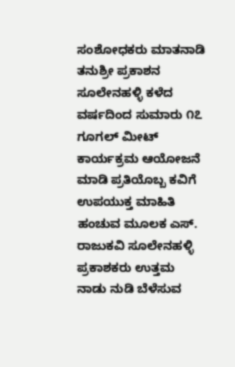ಸಂಶೋಧಕರು ಮಾತನಾಡಿ ತನುಶ್ರೀ ಪ್ರಕಾಶನ ಸೂಲೇನಹಳ್ಳಿ ಕಳೆದ ವರ್ಷದಿಂದ ಸುಮಾರು ೧೭ ಗೂಗಲ್ ಮೀಟ್ ಕಾರ್ಯಕ್ರಮ ಆಯೋಜನೆ ಮಾಡಿ ಪ್ರತಿಯೊಬ್ಬ ಕವಿಗೆ ಉಪಯುಕ್ತ ಮಾಹಿತಿ ಹಂಚುವ ಮೂಲಕ ಎಸ್. ರಾಜುಕವಿ ಸೂಲೇನಹಳ್ಳಿ ಪ್ರಕಾಶಕರು ಉತ್ತಮ ನಾಡು ನುಡಿ ಬೆಳೆಸುವ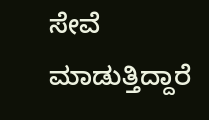ಸೇವೆ ಮಾಡುತ್ತಿದ್ದಾರೆ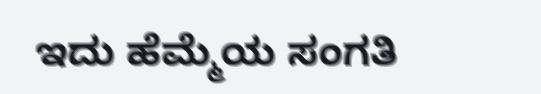ಇದು ಹೆಮ್ಮೆಯ ಸಂಗತಿ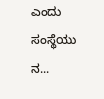ಎಂದು ಸಂಸ್ಥೆಯು ನ...